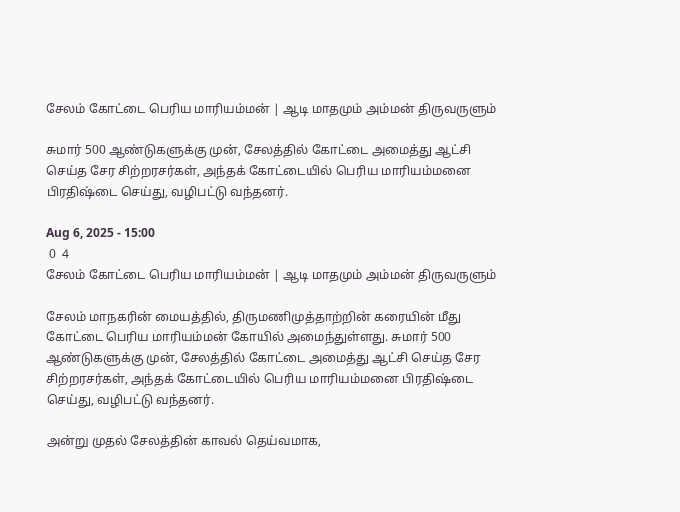சேலம் கோட்டை பெரிய மாரியம்மன் | ஆடி மாதமும் அம்மன் திருவருளும்

சுமார் 500 ஆண்டுகளுக்கு முன், சேலத்தில் கோட்டை அமைத்து ஆட்சி செய்த சேர சிற்றரசர்கள், அந்தக் கோட்டையில் பெரிய மாரியம்மனை பிரதிஷ்டை செய்து, வழிபட்டு வந்தனர்.

Aug 6, 2025 - 15:00
 0  4
சேலம் கோட்டை பெரிய மாரியம்மன் | ஆடி மாதமும் அம்மன் திருவருளும்

சேலம் மாநகரின் மையத்தில், திருமணிமுத்தாற்றின் கரையின் மீது கோட்டை பெரிய மாரியம்மன் கோயில் அமைந்துள்ளது. சுமார் 500 ஆண்டுகளுக்கு முன், சேலத்தில் கோட்டை அமைத்து ஆட்சி செய்த சேர சிற்றரசர்கள், அந்தக் கோட்டையில் பெரிய மாரியம்மனை பிரதிஷ்டை செய்து, வழிபட்டு வந்தனர்.

அன்று முதல் சேலத்தின் காவல் தெய்வமாக,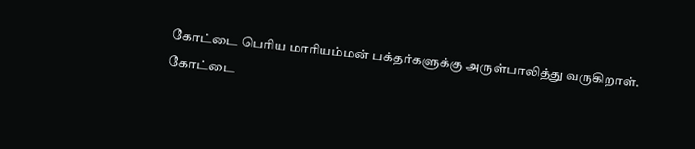கோட்டை பெரிய மாரியம்மன் பக்தர்களுக்கு அருள்பாலித்து வருகிறாள்.
கோட்டை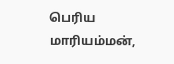பெரிய மாரியம்மன்,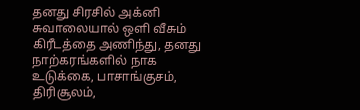தனது சிரசில் அக்னி சுவாலையால் ஒளி வீசும் கிரீடத்தை அணிந்து, தனது நாற்கரங்களில் நாக உடுக்கை, பாசாங்குசம், திரிசூலம்,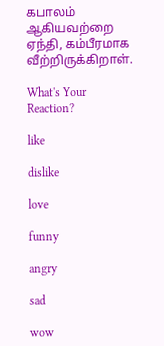கபாலம் ஆகியவற்றை ஏந்தி, கம்பீரமாக வீற்றிருக்கிறாள்.

What's Your Reaction?

like

dislike

love

funny

angry

sad

wow